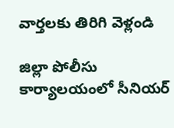వార్తలకు తిరిగి వెళ్లండి

జిల్లా పోలీసు కార్యాలయంలో సీనియర్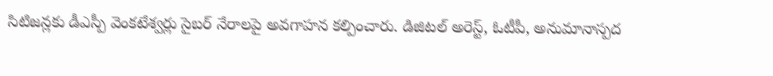సిటిజన్లకు డీఎస్పీ వెంకటేశ్వర్లు సైబర్ నేరాలపై అవగాహన కల్పించారు. డిజిటల్ అరెస్ట్, ఓటీపీ, అనుమానాస్పద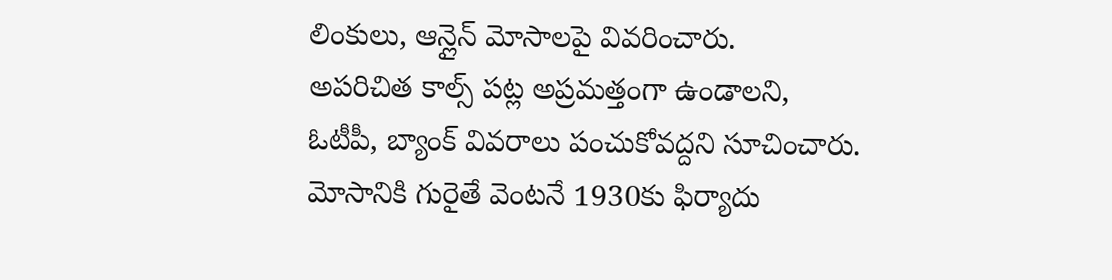లింకులు, ఆన్లైన్ మోసాలపై వివరించారు.
అపరిచిత కాల్స్ పట్ల అప్రమత్తంగా ఉండాలని, ఓటీపీ, బ్యాంక్ వివరాలు పంచుకోవద్దని సూచించారు. మోసానికి గురైతే వెంటనే 1930కు ఫిర్యాదు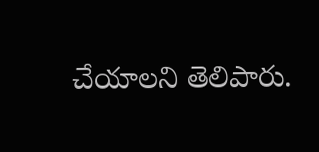చేయాలని తెలిపారు.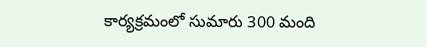కార్యక్రమంలో సుమారు 300 మంది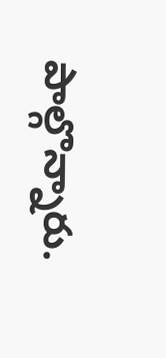పాల్గొన్నారు.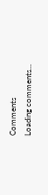Comments
Loading comments...